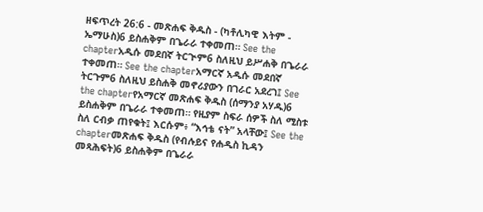ዘፍጥረት 26:6 - መጽሐፍ ቅዱስ - (ካቶሊካዊ እትም - ኤማሁስ)6 ይስሐቅም በጌራራ ተቀመጠ። See the chapterአዲሱ መደበኛ ትርጒም6 ስለዚህ ይሥሐቅ በጌራራ ተቀመጠ። See the chapterአማርኛ አዲሱ መደበኛ ትርጉም6 ስለዚህ ይስሐቅ መኖሪያውን በገራር አደረገ፤ See the chapterየአማርኛ መጽሐፍ ቅዱስ (ሰማንያ አሃዱ)6 ይስሐቅም በጌራራ ተቀመጠ። የዚያም ስፍራ ሰዎች ስለ ሚስቱ ስለ ርብቃ ጠየቁት፤ እርሱም፥ “እኅቴ ናት” አላቸው፤ See the chapterመጽሐፍ ቅዱስ (የብሉይና የሐዲስ ኪዳን መጻሕፍት)6 ይስሐቅም በጌራራ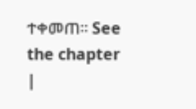ተቀመጠ። See the chapter |